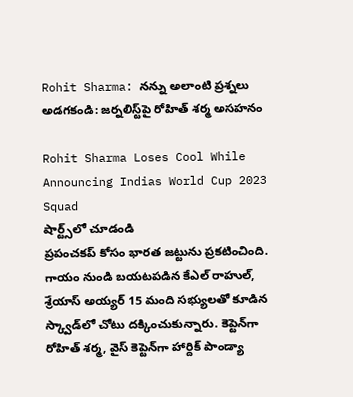Rohit Sharma: నన్ను అలాంటి ప్రశ్నలు అడగకండి: జర్నలిస్ట్‌పై రోహిత్ శర్మ అసహనం

Rohit Sharma Loses Cool While Announcing Indias World Cup 2023 Squad
షార్ట్స్‌లో చూడండి
ప్రపంచకప్ కోసం భారత జట్టును ప్రకటించింది. గాయం నుండి బయటపడిన కేఎల్ రాహుల్, శ్రేయాస్ అయ్యర్ 15 మంది సభ్యులతో కూడిన స్క్వాడ్‌లో చోటు దక్కించుకున్నారు. కెప్టెన్‌గా రోహిత్ శర్మ, వైస్ కెప్టెన్‌గా హార్దిక్ పాండ్యా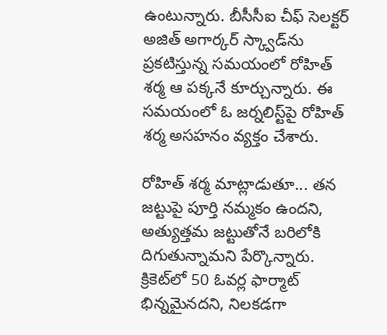ఉంటున్నారు. బీసీసీఐ చీఫ్ సెలక్టర్ అజిత్ అగార్కర్ స్క్వాడ్‌ను ప్రకటిస్తున్న సమయంలో రోహిత్ శర్మ ఆ పక్కనే కూర్చున్నారు. ఈ సమయంలో ఓ జర్నలిస్ట్‌పై రోహిత్ శర్మ అసహనం వ్యక్తం చేశారు.

రోహిత్ శర్మ మాట్లాడుతూ... తన జట్టుపై పూర్తి నమ్మకం ఉందని, అత్యుత్తమ జట్టుతోనే బరిలోకి దిగుతున్నామని పేర్కొన్నారు. క్రికెట్‌లో 50 ఓవర్ల ఫార్మాట్ భిన్నమైనదని, నిలకడగా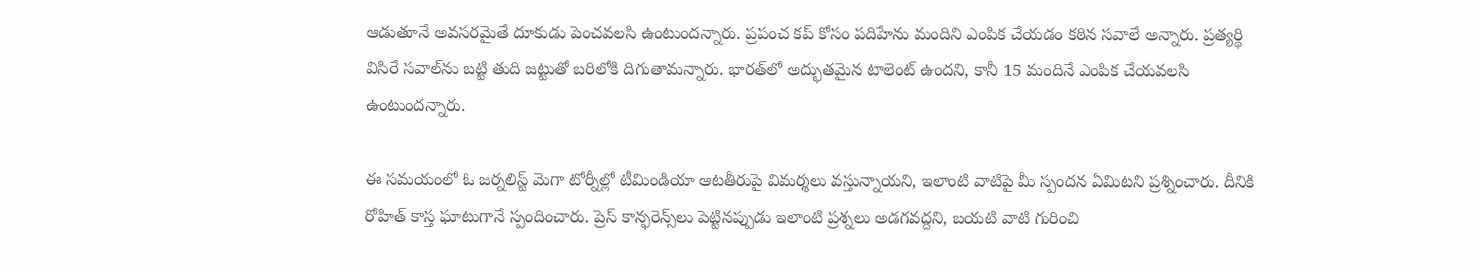ఆడుతూనే అవసరమైతే దూకుడు పెంచవలసి ఉంటుందన్నారు. ప్రపంచ కప్ కోసం పదిహేను మందిని ఎంపిక చేయడం కఠిన సవాలే అన్నారు. ప్రత్యర్థి విసిరే సవాల్‌ను బట్టి తుది జట్టుతో బరిలోకి దిగుతామన్నారు. భారత్‌లో అద్భుతమైన టాలెంట్ ఉందని, కానీ 15 మందినే ఎంపిక చేయవలసి ఉంటుందన్నారు.

ఈ సమయంలో ఓ జర్నలిస్ట్ మెగా టోర్నీల్లో టీమిండియా ఆటతీరుపై విమర్శలు వస్తున్నాయని, ఇలాంటి వాటిపై మీ స్పందన ఏమిటని ప్రశ్నించారు. దీనికి రోహిత్ కాస్త ఘాటుగానే స్పందించారు. ప్రెస్ కాన్ఫరెన్స్‌లు పెట్టినప్పుడు ఇలాంటి ప్రశ్నలు అడగవద్దని, బయటి వాటి గురించి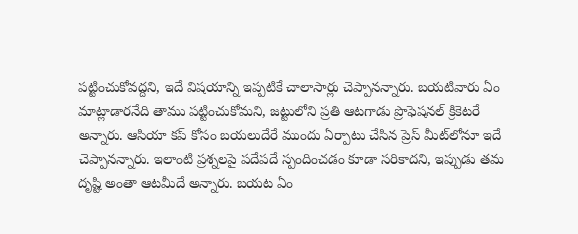పట్టించుకోవద్దని, ఇదే విషయాన్ని ఇప్పటికే చాలాసార్లు చెప్పానన్నారు. బయటివారు ఏం మాట్లాడారనేది తాము పట్టించుకోమని, జట్టులోని ప్రతి ఆటగాడు ప్రొఫెషనల్ క్రికెటరే అన్నారు. ఆసియా కప్ కోసం బయలుదేరే ముందు ఏర్పాటు చేసిన ప్రెస్ మీట్‌లోనూ ఇదే చెప్పానన్నారు. ఇలాంటి ప్రశ్నలపై పదేపదే స్పందించడం కూడా సరికాదని, ఇప్పుడు తమ దృష్టి అంతా ఆటమీదే అన్నారు. బయట ఏం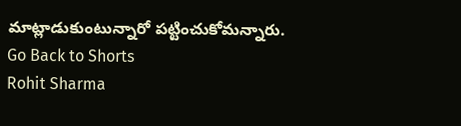మాట్లాడుకుంటున్నారో పట్టించుకోమన్నారు.
Go Back to Shorts
Rohit Sharma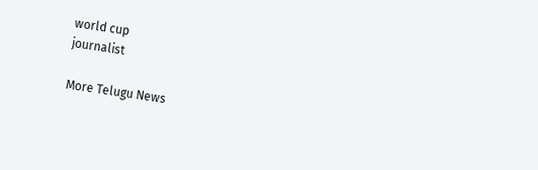world cup
journalist

More Telugu News